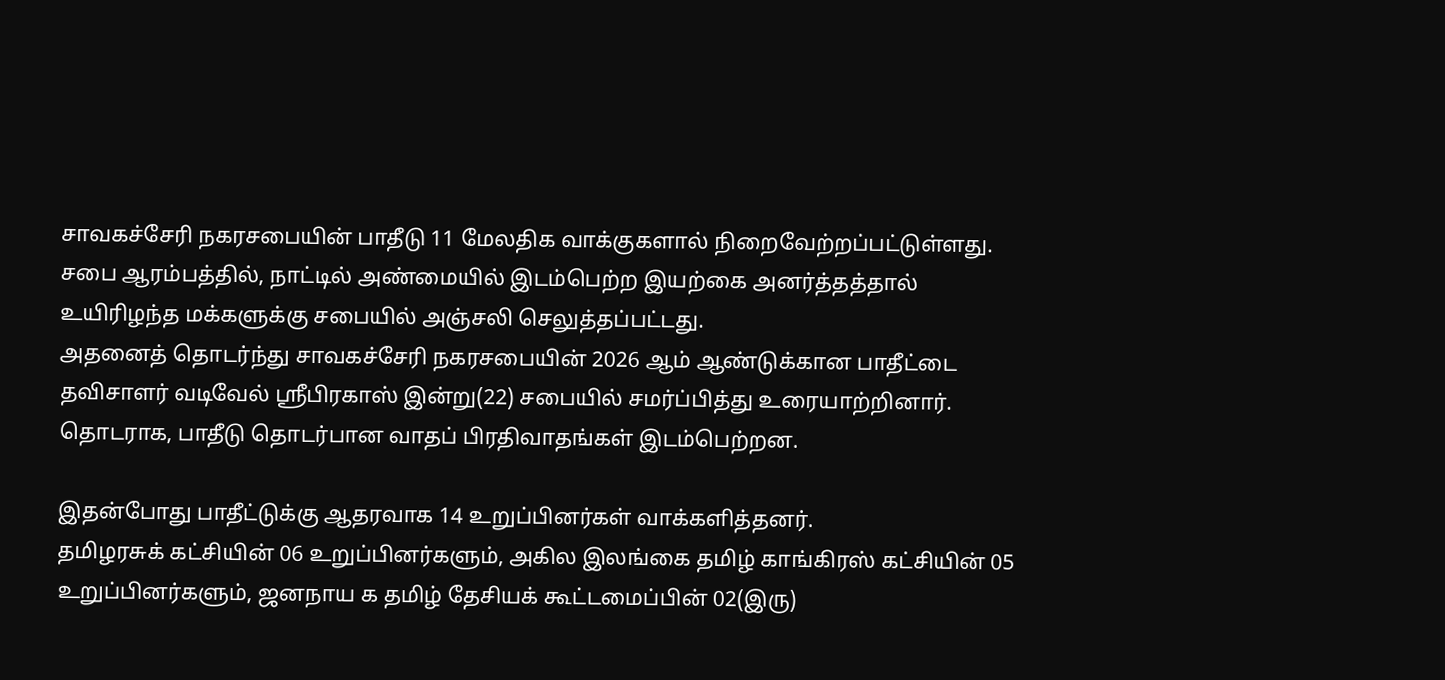சாவகச்சேரி நகரசபையின் பாதீடு 11 மேலதிக வாக்குகளால் நிறைவேற்றப்பட்டுள்ளது.
சபை ஆரம்பத்தில், நாட்டில் அண்மையில் இடம்பெற்ற இயற்கை அனர்த்தத்தால் உயிரிழந்த மக்களுக்கு சபையில் அஞ்சலி செலுத்தப்பட்டது.
அதனைத் தொடர்ந்து சாவகச்சேரி நகரசபையின் 2026 ஆம் ஆண்டுக்கான பாதீட்டை தவிசாளர் வடிவேல் ஸ்ரீபிரகாஸ் இன்று(22) சபையில் சமர்ப்பித்து உரையாற்றினார்.
தொடராக, பாதீடு தொடர்பான வாதப் பிரதிவாதங்கள் இடம்பெற்றன.

இதன்போது பாதீட்டுக்கு ஆதரவாக 14 உறுப்பினர்கள் வாக்களித்தனர்.
தமிழரசுக் கட்சியின் 06 உறுப்பினர்களும், அகில இலங்கை தமிழ் காங்கிரஸ் கட்சியின் 05 உறுப்பினர்களும், ஜனநாய க தமிழ் தேசியக் கூட்டமைப்பின் 02(இரு)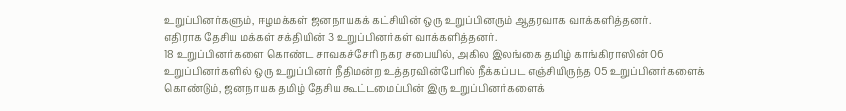உறுப்பினர்களும், ஈழமக்கள் ஜனநாயகக் கட்சியின் ஒரு உறுப்பினரும் ஆதரவாக வாக்களித்தனர்.
எதிராக தேசிய மக்கள் சக்தியின் 3 உறுப்பினர்கள் வாக்களித்தனர்.
18 உறுப்பினர்களை கொண்ட சாவகச்சேரி நகர சபையில், அகில இலங்கை தமிழ் காங்கிராஸின் 06 உறுப்பினர்களில் ஒரு உறுப்பினர் நீதிமன்ற உத்தரவின்பேரில் நீக்கப்பட எஞ்சியிருந்த 05 உறுப்பினர்களைக் கொண்டும், ஜனநாயக தமிழ் தேசிய கூட்டமைப்பின் இரு உறுப்பினர்களைக்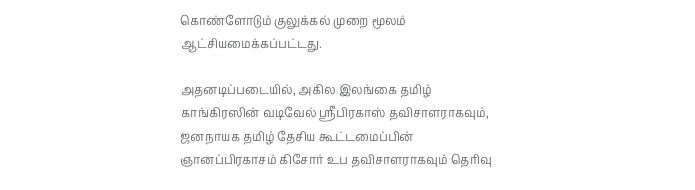கொண்ளோடும் குலுக்கல் முறை மூலம் ஆட்சியமைக்கப்பட்டது.

அதனடிப்படையில், அகில இலங்கை தமிழ் காங்கிரஸின் வடிவேல் ஸ்ரீபிரகாஸ் தவிசாளராகவும், ஜனநாயக தமிழ் தேசிய கூட்டமைப்பின் ஞானப்பிரகாசம் கிசோர் உப தவிசாளராகவும் தெரிவு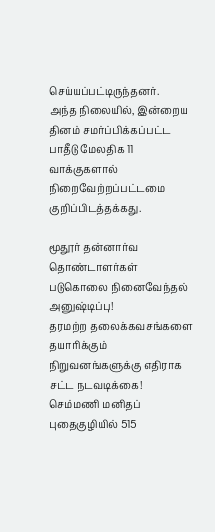செய்யப்பட்டிருந்தனர்.
அந்த நிலையில், இன்றைய தினம் சமர்ப்பிக்கப்பட்ட பாதீடு மேலதிக 11 வாக்குகளால் நிறைவேற்றப்பட்டமை குறிப்பிடத்தக்கது.

மூதூர் தன்னார்வ தொண்டாளர்கள் படுகொலை நினைவேந்தல் அனுஷ்டிப்பு!
தரமற்ற தலைக்கவசங்களை தயாரிக்கும் நிறுவனங்களுக்கு எதிராக சட்ட நடவடிக்கை!
செம்மணி மனிதப் புதைகுழியில் 515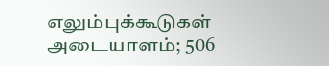எலும்புக்கூடுகள் அடையாளம்; 506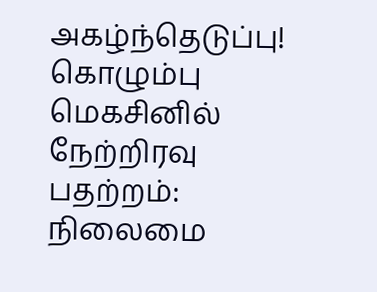அகழ்ந்தெடுப்பு!
கொழும்பு மெகசினில் நேற்றிரவு பதற்றம்: நிலைமை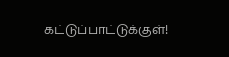கட்டுப்பாட்டுக்குள்!